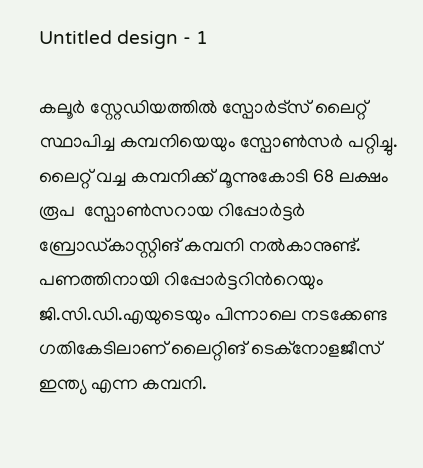Untitled design - 1

കലൂര്‍ സ്റ്റേഡിയത്തില്‍ സ്പോര്‍ട്സ് ലൈറ്റ് സ്ഥാപിച്ച കമ്പനിയെയും സ്പോണ്‍സര്‍ പറ്റിച്ചു. ലൈറ്റ് വച്ച കമ്പനിക്ക് മൂന്നുകോടി 68 ലക്ഷം രൂപ  സ്പോണ്‍സറായ റിപ്പോര്‍ട്ടര്‍ ബ്രോഡ്കാസ്റ്റിങ് കമ്പനി നല്‍കാനുണ്ട്. പണത്തിനായി റിപ്പോര്‍ട്ടറിന്‍റെയും ജി.സി.ഡി.എയുടെയും പിന്നാലെ നടക്കേണ്ട ഗതികേടിലാണ് ലൈറ്റിങ് ടെക്നോളജീസ് ഇന്ത്യ എന്ന കമ്പനി.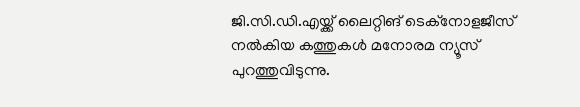ജി.സി.ഡി.എയ്ക്ക് ലൈറ്റിങ് ടെക്നോളജീസ് നല്‍കിയ കത്തുകള്‍ മനോരമ ന്യൂസ് പുറത്തുവിടുന്നു.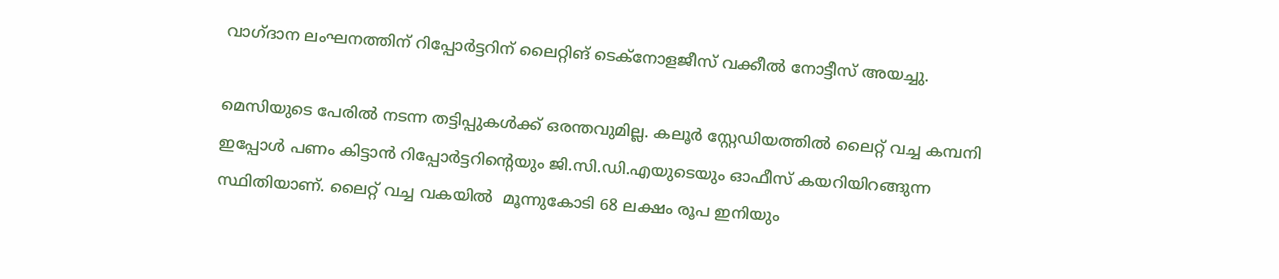വാഗ്ദാന ലംഘനത്തിന് റിപ്പോര്‍ട്ടറിന് ലൈറ്റിങ് ടെക്നോളജീസ് വക്കീല്‍ നോട്ടീസ് അയച്ചു.

മെസിയുടെ പേരില്‍ നടന്ന തട്ടിപ്പുകള്‍ക്ക് ഒരന്തവുമില്ല. കലൂര്‍ സ്റ്റേഡിയത്തില്‍ ലൈറ്റ് വച്ച കമ്പനി ഇപ്പോള്‍ പണം കിട്ടാന്‍ റിപ്പോര്‍ട്ടറിന്‍റെയും ജി.സി.ഡി.എയുടെയും ഓഫീസ് കയറിയിറങ്ങുന്ന സ്ഥിതിയാണ്. ലൈറ്റ് വച്ച വകയില്‍  മൂന്നുകോടി 68 ലക്ഷം രൂപ ഇനിയും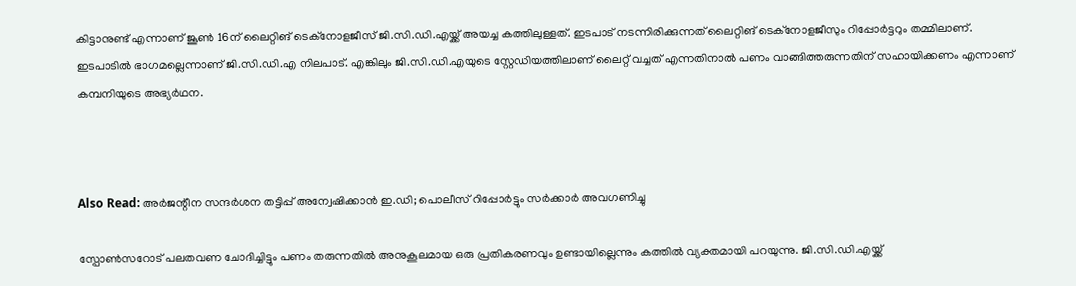കിട്ടാനുണ്ട് എന്നാണ് ജൂണ്‍ 16ന് ലൈറ്റിങ് ടെക്നോളജീസ് ജി.സി.ഡി.എയ്ക്ക് അയച്ച കത്തിലുള്ളത്. ഇടപാട് നടന്നിരിക്കുന്നത് ലൈറ്റിങ് ടെക്നോളജീസും റിപ്പോര്‍ട്ടറും തമ്മിലാണ്. ഇടപാടില്‍ ഭാഗമല്ലെന്നാണ് ജി.സി.ഡി.എ നിലപാട്. എങ്കിലും ജി.സി.ഡി.എയുടെ സ്റ്റേഡിയത്തിലാണ് ലൈറ്റ് വച്ചത് എന്നതിനാല്‍ പണം വാങ്ങിത്തരുന്നതിന് സഹായിക്കണം എന്നാണ് കമ്പനിയുടെ അഭ്യര്‍ഥന.



Also Read: അര്‍ജന്റീന സന്ദര്‍ശന തട്ടിപ്പ് അന്വേഷിക്കാന്‍‌ ഇ.ഡി; പൊലീസ് റിപ്പോര്‍ട്ടും സര്‍ക്കാര്‍ അവഗണിച്ചു

സ്പോണ്‍സറോട് പലതവണ ചോദിച്ചിട്ടും പണം തരുന്നതില്‍ അനുകൂലമായ ഒരു പ്രതികരണവും ഉണ്ടായില്ലെന്നും കത്തില്‍ വ്യക്തമായി പറയുന്നു. ജി.സി.ഡി.എയ്ക്ക്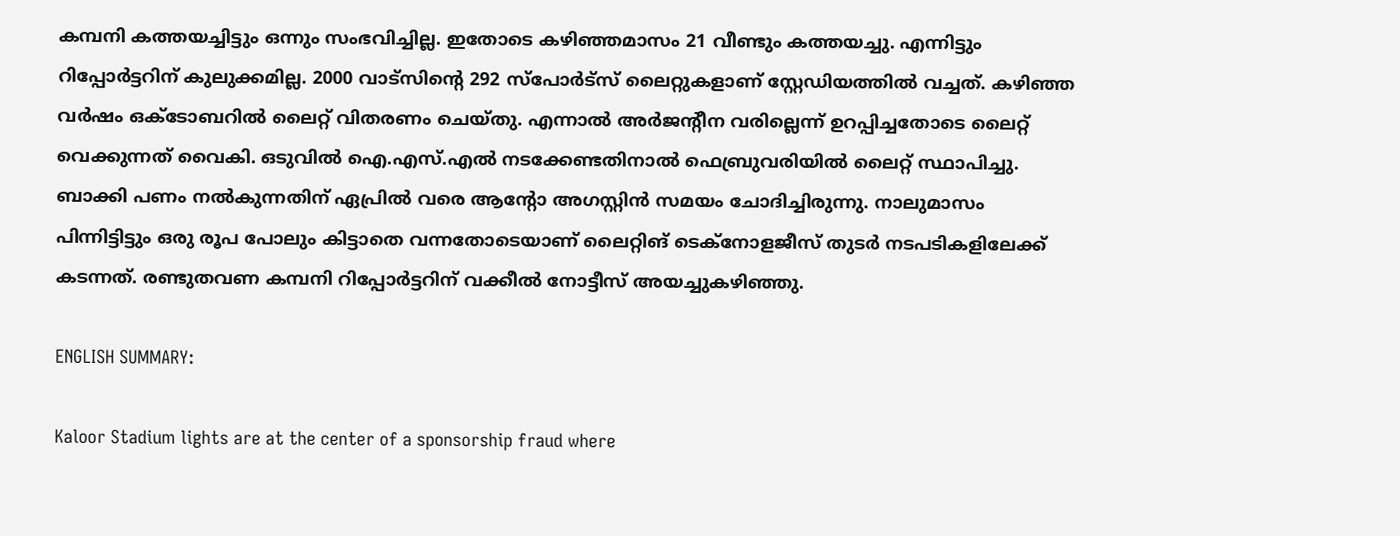കമ്പനി കത്തയച്ചിട്ടും ഒന്നും സംഭവിച്ചില്ല. ഇതോടെ കഴിഞ്ഞമാസം 21 വീണ്ടും കത്തയച്ചു. എന്നിട്ടും റിപ്പോര്‍ട്ടറിന് കുലുക്കമില്ല. 2000 വാട്സിന്‍റെ 292 സ്പോര്‍ട്സ് ലൈറ്റുകളാണ് സ്റ്റേഡിയത്തില്‍ വച്ചത്. കഴിഞ്ഞ വര്‍ഷം ഒക്ടോബറില്‍ ലൈറ്റ് വിതരണം ചെയ്തു. എന്നാല്‍ അര്‍ജന്‍റീന വരില്ലെന്ന് ഉറപ്പിച്ചതോടെ ലൈറ്റ് വെക്കുന്നത് വൈകി. ഒടുവില്‍ ഐ.എസ്.എല്‍ നടക്കേണ്ടതിനാല്‍ ഫെബ്രുവരിയില്‍ ലൈറ്റ് സ്ഥാപിച്ചു. ബാക്കി പണം നല്‍കുന്നതിന് ഏപ്രില്‍ വരെ ആന്‍റോ അഗസ്റ്റിന്‍ സമയം ചോദിച്ചിരുന്നു. നാലുമാസം പിന്നിട്ടിട്ടും ഒരു രൂപ പോലും കിട്ടാതെ വന്നതോടെയാണ് ലൈറ്റിങ് ടെക്നോളജീസ് തുടര്‍ നടപടികളിലേക്ക് കടന്നത്. രണ്ടുതവണ കമ്പനി റിപ്പോര്‍ട്ടറിന് വക്കീല്‍ നോട്ടീസ് അയച്ചുകഴിഞ്ഞു.

ENGLISH SUMMARY:

Kaloor Stadium lights are at the center of a sponsorship fraud where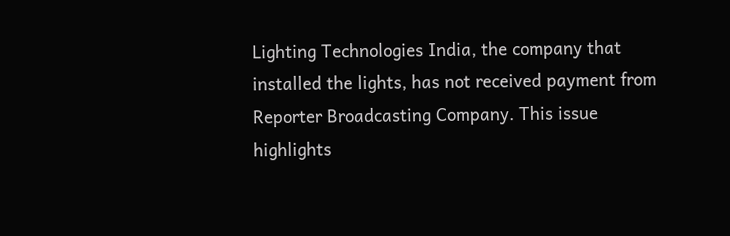Lighting Technologies India, the company that installed the lights, has not received payment from Reporter Broadcasting Company. This issue highlights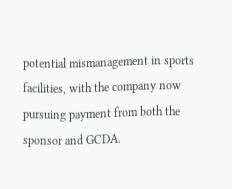potential mismanagement in sports facilities, with the company now pursuing payment from both the sponsor and GCDA.